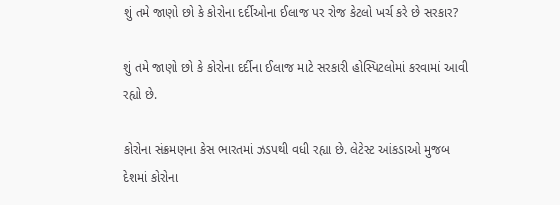શું તમે જાણો છો કે કોરોના દર્દીઓના ઈલાજ પર રોજ કેટલો ખર્ચ કરે છે સરકાર?

શું તમે જાણો છો કે કોરોના દર્દીના ઈલાજ માટે સરકારી હોસ્પિટલોમાં કરવામાં આવી રહ્યો છે.

કોરોના સંક્રમણના કેસ ભારતમાં ઝડપથી વધી રહ્યા છે. લેટેસ્ટ આંકડાઓ મુજબ દેશમાં કોરોના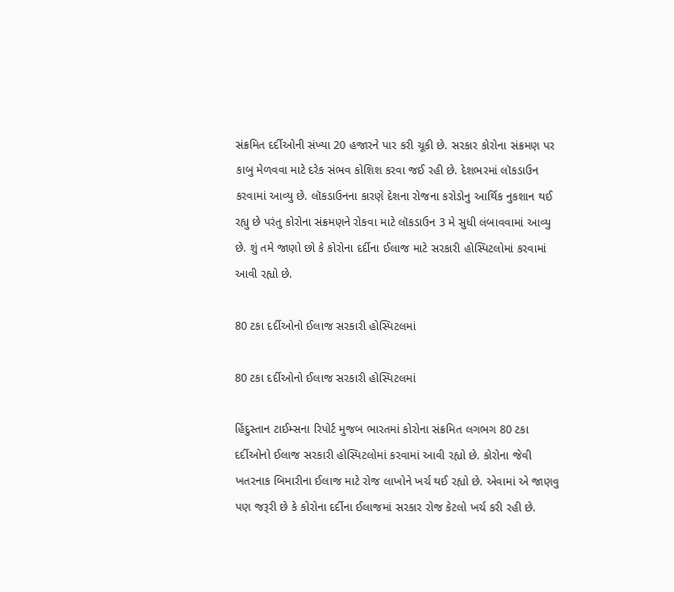સંક્રમિત દર્દીઓની સંખ્યા 20 હજારને પાર કરી ચૂકી છે. સરકાર કોરોના સંક્રમણ પર કાબુ મેળવવા માટે દરેક સંભવ કોશિશ કરવા જઈ રહી છે. દેશભરમાં લૉકડાઉન કરવામાં આવ્યુ છે. લૉકડાઉનના કારણે દેશના રોજના કરોડોનુ આર્થિક નુકશાન થઈ રહ્યુ છે પરંતુ કોરોના સંક્રમણને રોકવા માટે લૉકડાઉન 3 મે સુધી લંબાવવામાં આવ્યુ છે. શું તમે જાણો છો કે કોરોના દર્દીના ઈલાજ માટે સરકારી હોસ્પિટલોમાં કરવામાં આવી રહ્યો છે.

80 ટકા દર્દીઓનો ઈલાજ સરકારી હોસ્પિટલમાં

80 ટકા દર્દીઓનો ઈલાજ સરકારી હોસ્પિટલમાં

હિંદુસ્તાન ટાઈમ્સના રિપોર્ટ મુજબ ભારતમાં કોરોના સંક્રમિત લગભગ 80 ટકા દર્દીઓનો ઈલાજ સરકારી હોસ્પિટલોમાં કરવામાં આવી રહ્યો છે. કોરોના જેવી ખતરનાક બિમારીના ઈલાજ માટે રોજ લાખોને ખર્ચ થઈ રહ્યો છે. એવામાં એ જાણવુ પણ જરૂરી છે કે કોરોના દર્દીના ઈલાજમાં સરકાર રોજ કેટલો ખર્ચ કરી રહી છે.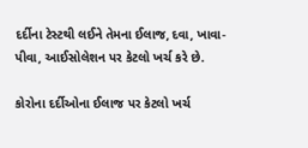દર્દીના ટેસ્ટથી લઈને તેમના ઈલાજ, દવા, ખાવા-પીવા, આઈસોલેશન પર કેટલો ખર્ચ કરે છે.

કોરોના દર્દીઓના ઈલાજ પર કેટલો ખર્ચ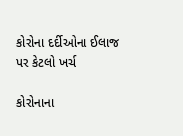કોરોના દર્દીઓના ઈલાજ પર કેટલો ખર્ચ

કોરોનાના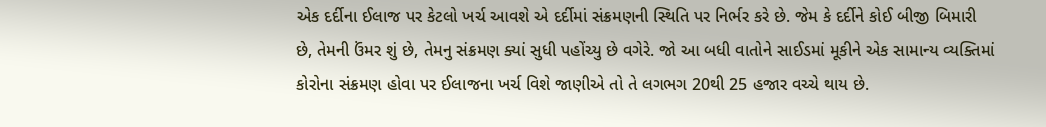એક દર્દીના ઈલાજ પર કેટલો ખર્ચ આવશે એ દર્દીમાં સંક્રમણની સ્થિતિ પર નિર્ભર કરે છે. જેમ કે દર્દીને કોઈ બીજી બિમારી છે, તેમની ઉંમર શું છે, તેમનુ સંક્રમણ ક્યાં સુધી પહોંચ્યુ છે વગેરે. જો આ બધી વાતોને સાઈડમાં મૂકીને એક સામાન્ય વ્યક્તિમાં કોરોના સંક્રમણ હોવા પર ઈલાજના ખર્ચ વિશે જાણીએ તો તે લગભગ 20થી 25 હજાર વચ્ચે થાય છે.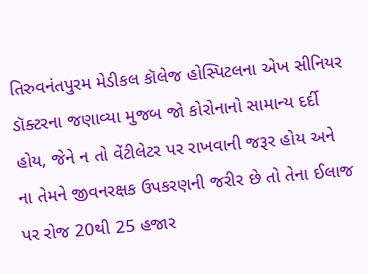તિરુવનંતપુરમ મેડીકલ કૉલેજ હોસ્પિટલના એખ સીનિયર ડૉક્ટરના જણાવ્યા મુજબ જો કોરોનાનો સામાન્ય દર્દી હોય, જેને ન તો વેંટીલેટર પર રાખવાની જરૂર હોય અને ના તેમને જીવનરક્ષક ઉપકરણની જરીર છે તો તેના ઈલાજ પર રોજ 20થી 25 હજાર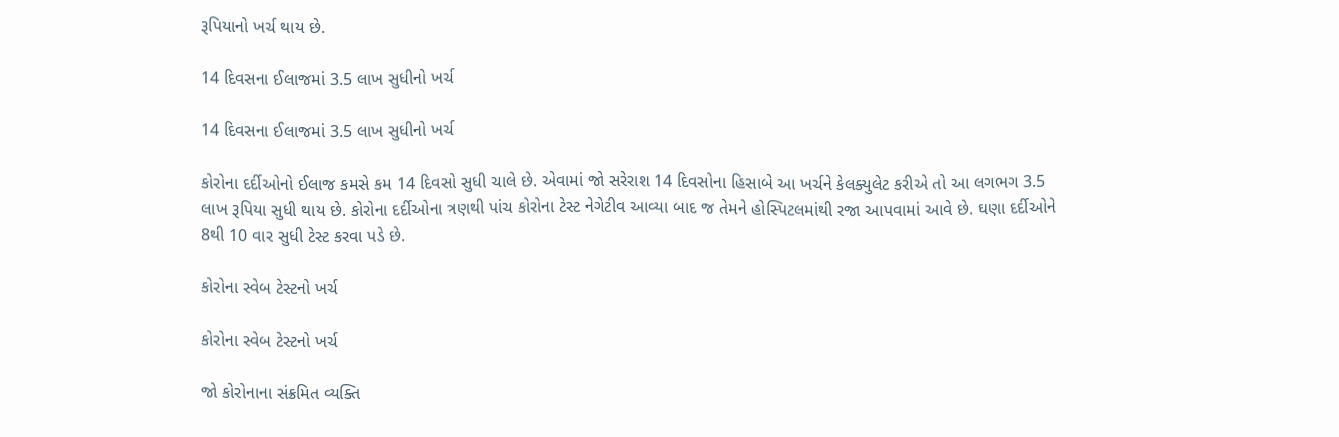રૂપિયાનો ખર્ચ થાય છે.

14 દિવસના ઈલાજમાં 3.5 લાખ સુધીનો ખર્ચ

14 દિવસના ઈલાજમાં 3.5 લાખ સુધીનો ખર્ચ

કોરોના દર્દીઓનો ઈલાજ કમસે કમ 14 દિવસો સુધી ચાલે છે. એવામાં જો સરેરાશ 14 દિવસોના હિસાબે આ ખર્ચને કેલક્યુલેટ કરીએ તો આ લગભગ 3.5 લાખ રૂપિયા સુધી થાય છે. કોરોના દર્દીઓના ત્રણથી પાંચ કોરોના ટેસ્ટ નેગેટીવ આવ્યા બાદ જ તેમને હોસ્પિટલમાંથી રજા આપવામાં આવે છે. ઘણા દર્દીઓને 8થી 10 વાર સુધી ટેસ્ટ કરવા પડે છે.

કોરોના સ્વેબ ટેસ્ટનો ખર્ચ

કોરોના સ્વેબ ટેસ્ટનો ખર્ચ

જો કોરોનાના સંક્રમિત વ્યક્તિ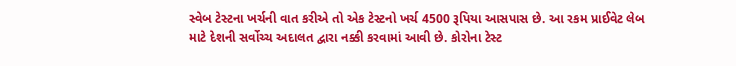સ્વેબ ટેસ્ટના ખર્ચની વાત કરીએ તો એક ટેસ્ટનો ખર્ચ 4500 રૂપિયા આસપાસ છે. આ રકમ પ્રાઈવેટ લેબ માટે દેશની સર્વોચ્ચ અદાલત દ્વારા નક્કી કરવામાં આવી છે. કોરોના ટેસ્ટ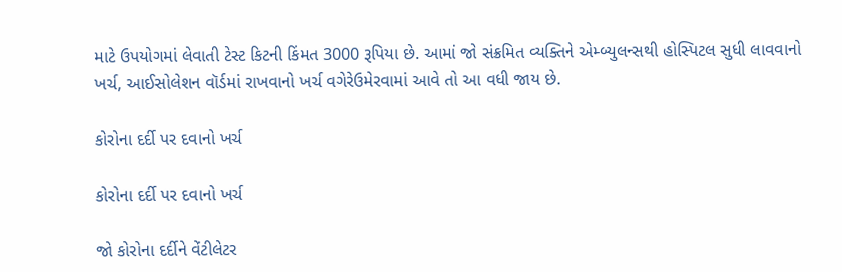માટે ઉપયોગમાં લેવાતી ટેસ્ટ કિટની કિંમત 3000 રૂપિયા છે. આમાં જો સંક્રમિત વ્યક્તિને એમ્બ્યુલન્સથી હોસ્પિટલ સુધી લાવવાનો ખર્ચ, આઈસોલેશન વૉર્ડમાં રાખવાનો ખર્ચ વગેરેઉમેરવામાં આવે તો આ વધી જાય છે.

કોરોના દર્દી પર દવાનો ખર્ચ

કોરોના દર્દી પર દવાનો ખર્ચ

જો કોરોના દર્દીને વેંટીલેટર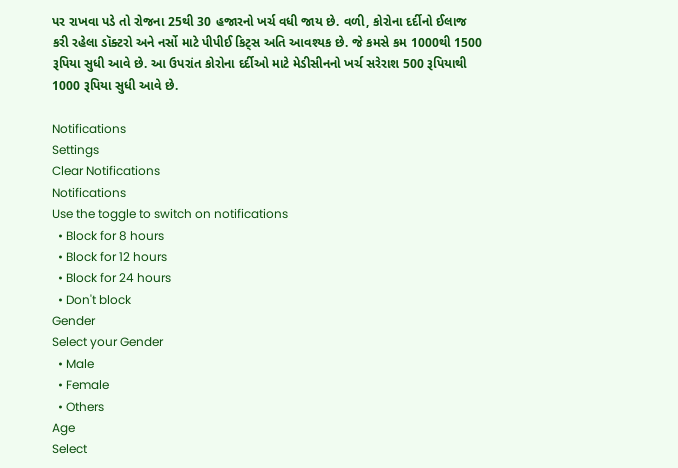પર રાખવા પડે તો રોજના 25થી 30 હજારનો ખર્ચ વધી જાય છે. વળી, કોરોના દર્દીનો ઈલાજ કરી રહેલા ડૉક્ટરો અને નર્સો માટે પીપીઈ કિટ્સ અતિ આવશ્યક છે. જે કમસે કમ 1000થી 1500 રૂપિયા સુધી આવે છે. આ ઉપરાંત કોરોના દર્દીઓ માટે મેડીસીનનો ખર્ચ સરેરાશ 500 રૂપિયાથી 1000 રૂપિયા સુધી આવે છે.

Notifications
Settings
Clear Notifications
Notifications
Use the toggle to switch on notifications
  • Block for 8 hours
  • Block for 12 hours
  • Block for 24 hours
  • Don't block
Gender
Select your Gender
  • Male
  • Female
  • Others
Age
Select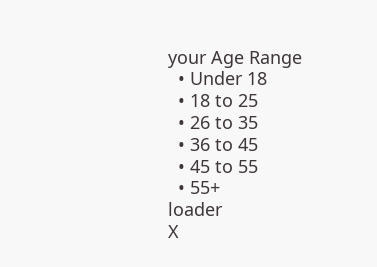your Age Range
  • Under 18
  • 18 to 25
  • 26 to 35
  • 36 to 45
  • 45 to 55
  • 55+
loader
X